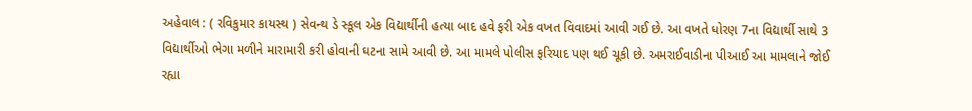અહેવાલ : ( રવિકુમાર કાયસ્થ ) સેવન્થ ડે સ્કૂલ એક વિદ્યાર્થીની હત્યા બાદ હવે ફરી એક વખત વિવાદમાં આવી ગઈ છે. આ વખતે ધોરણ 7ના વિદ્યાર્થી સાથે 3 વિદ્યાર્થીઓ ભેગા મળીને મારામારી કરી હોવાની ઘટના સામે આવી છે. આ મામલે પોલીસ ફરિયાદ પણ થઈ ચૂકી છે. અમરાઈવાડીના પીઆઈ આ મામલાને જોઈ રહ્યા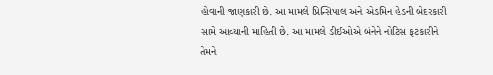હોવાની જાણકારી છે. આ મામલે પ્રિન્સિપાલ અને એડમિન હેડની બેદરકારી સામે આવ્યાની માહિતી છે. આ મામલે ડીઈઓએ બંનેને નોટિસ ફટકારીને તેમને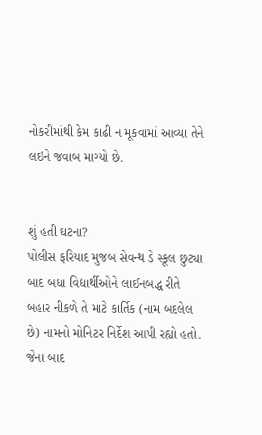નોકરીમાંથી કેમ કાઢી ન મૂકવામાં આવ્યા તેને લઇને જવાબ માગ્યો છે.


શું હતી ઘટના?
પોલીસ ફરિયાદ મુજબ સેવન્થ ડે સ્કૂલ છુટ્યા બાદ બધા વિદ્યાર્થીઓને લાઈનબદ્ધ રીતે બહાર નીકળે તે માટે કાર્તિક (નામ બદલેલ છે) નામનો મોનિટર નિર્દેશ આપી રહ્યો હતો. જેના બાદ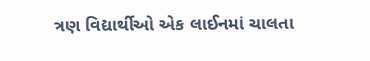ત્રણ વિદ્યાર્થીઓ એક લાઈનમાં ચાલતા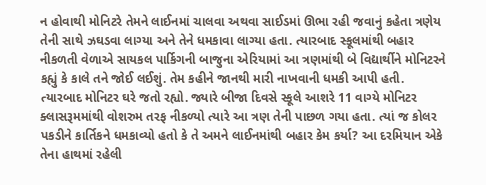ન હોવાથી મોનિટરે તેમને લાઈનમાં ચાલવા અથવા સાઈડમાં ઊભા રહી જવાનું કહેતા ત્રણેય તેની સાથે ઝઘડવા લાગ્યા અને તેને ધમકાવા લાગ્યા હતા. ત્યારબાદ સ્કૂલમાંથી બહાર નીકળતી વેળાએ સાયકલ પાર્કિગની બાજુના એરિયામાં આ ત્રણમાંથી બે વિદ્યાર્થીને મોનિટરને કહ્યું કે કાલે તને જોઈ લઈશું. તેમ કહીને જાનથી મારી નાખવાની ધમકી આપી હતી. ત્યારબાદ મોનિટર ઘરે જતો રહ્યો. જ્યારે બીજા દિવસે સ્કૂલે આશરે 11 વાગ્યે મોનિટર ક્લાસરૂમમાંથી વોશરુમ તરફ નીકળ્યો ત્યારે આ ત્રણ તેની પાછળ ગયા હતા. ત્યાં જ કોલર પકડીને કાર્તિકને ધમકાવ્યો હતો કે તે અમને લાઈનમાંથી બહાર કેમ કર્યા? આ દરમિયાન એકે તેના હાથમાં રહેલી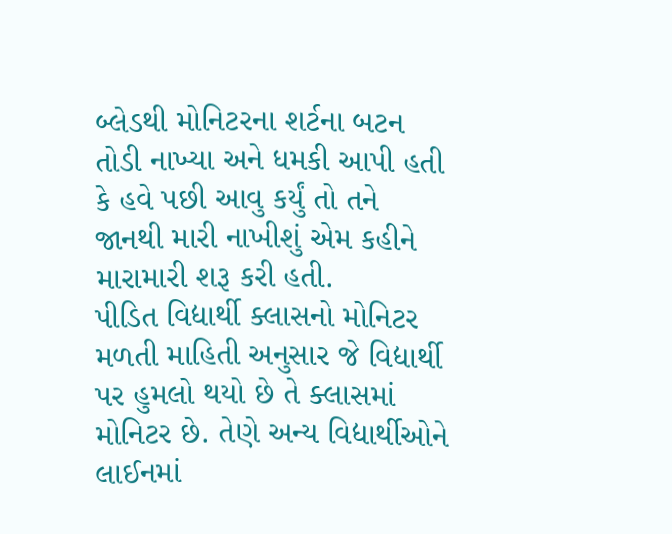બ્લેડથી મોનિટરના શર્ટના બટન તોડી નાખ્યા અને ધમકી આપી હતી કે હવે પછી આવુ કર્યું તો તને જાનથી મારી નાખીશું એમ કહીને મારામારી શરૂ કરી હતી.
પીડિત વિદ્યાર્થી ક્લાસનો મોનિટર
મળતી માહિતી અનુસાર જે વિદ્યાર્થી પર હુમલો થયો છે તે ક્લાસમાં મોનિટર છે. તેણે અન્ય વિદ્યાર્થીઓને લાઈનમાં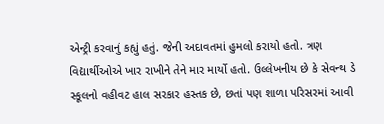એન્ટ્રી કરવાનું કહ્યું હતું. જેની અદાવતમાં હુમલો કરાયો હતો. ત્રણ વિદ્યાર્થીઓએ ખાર રાખીને તેને માર માર્યો હતો. ઉલ્લેખનીય છે કે સેવન્થ ડે સ્કૂલનો વહીવટ હાલ સરકાર હસ્તક છે, છતાં પણ શાળા પરિસરમાં આવી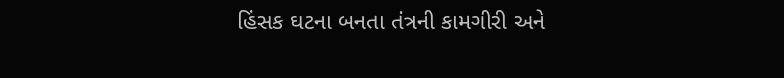હિંસક ઘટના બનતા તંત્રની કામગીરી અને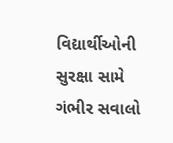વિદ્યાર્થીઓની સુરક્ષા સામે ગંભીર સવાલો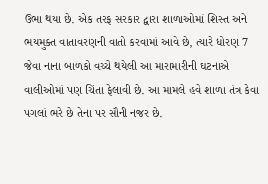ઉભા થયા છે. એક તરફ સરકાર દ્વારા શાળાઓમાં શિસ્ત અને ભયમુક્ત વાતાવરણની વાતો કરવામાં આવે છે, ત્યારે ધોરણ 7 જેવા નાના બાળકો વચ્ચે થયેલી આ મારામારીની ઘટનાએ વાલીઓમાં પણ ચિંતા ફેલાવી છે. આ મામલે હવે શાળા તંત્ર કેવા પગલાં ભરે છે તેના પર સૌની નજર છે.